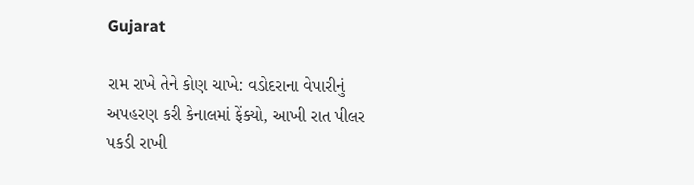Gujarat

રામ રાખે તેને કોણ ચાખે: વડોદરાના વેપારીનું અપહરણ કરી કેનાલમાં ફેંક્યો, આખી રાત પીલર પકડી રાખી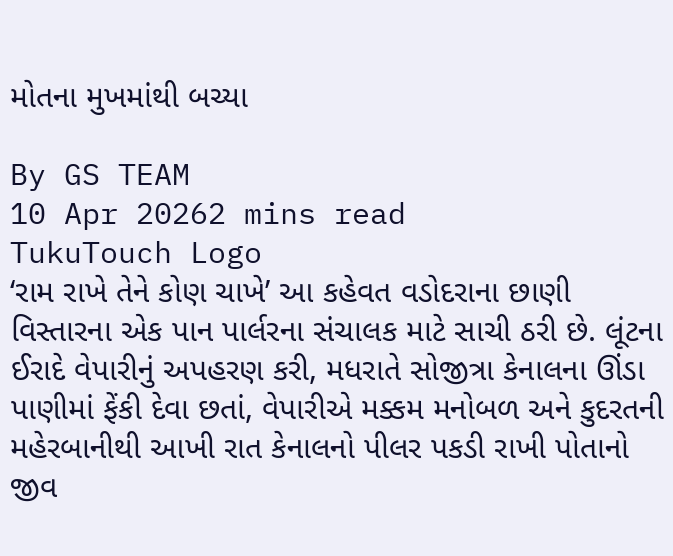મોતના મુખમાંથી બચ્યા

By GS TEAM
10 Apr 20262 mins read
TukuTouch Logo
‘રામ રાખે તેને કોણ ચાખે’ આ કહેવત વડોદરાના છાણી વિસ્તારના એક પાન પાર્લરના સંચાલક માટે સાચી ઠરી છે. લૂંટના ઈરાદે વેપારીનું અપહરણ કરી, મધરાતે સોજીત્રા કેનાલના ઊંડા પાણીમાં ફેંકી દેવા છતાં, વેપારીએ મક્કમ મનોબળ અને કુદરતની મહેરબાનીથી આખી રાત કેનાલનો પીલર પકડી રાખી પોતાનો જીવ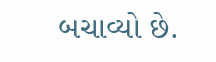બચાવ્યો છે.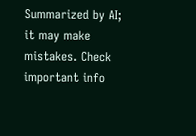Summarized by AI; it may make mistakes. Check important info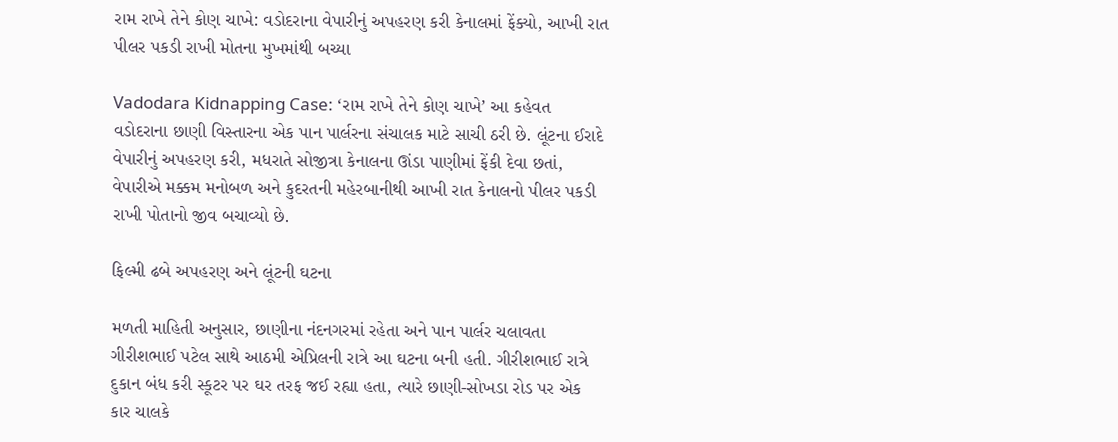રામ રાખે તેને કોણ ચાખે: વડોદરાના વેપારીનું અપહરણ કરી કેનાલમાં ફેંક્યો, આખી રાત પીલર પકડી રાખી મોતના મુખમાંથી બચ્યા

Vadodara Kidnapping Case: ‘રામ રાખે તેને કોણ ચાખે’ આ કહેવત વડોદરાના છાણી વિસ્તારના એક પાન પાર્લરના સંચાલક માટે સાચી ઠરી છે. લૂંટના ઈરાદે વેપારીનું અપહરણ કરી, મધરાતે સોજીત્રા કેનાલના ઊંડા પાણીમાં ફેંકી દેવા છતાં, વેપારીએ મક્કમ મનોબળ અને કુદરતની મહેરબાનીથી આખી રાત કેનાલનો પીલર પકડી રાખી પોતાનો જીવ બચાવ્યો છે.

ફિલ્મી ઢબે અપહરણ અને લૂંટની ઘટના

મળતી માહિતી અનુસાર, છાણીના નંદનગરમાં રહેતા અને પાન પાર્લર ચલાવતા ગીરીશભાઈ પટેલ સાથે આઠમી એપ્રિલની રાત્રે આ ઘટના બની હતી. ગીરીશભાઈ રાત્રે દુકાન બંધ કરી સ્કૂટર પર ઘર તરફ જઈ રહ્યા હતા, ત્યારે છાણી-સોખડા રોડ પર એક કાર ચાલકે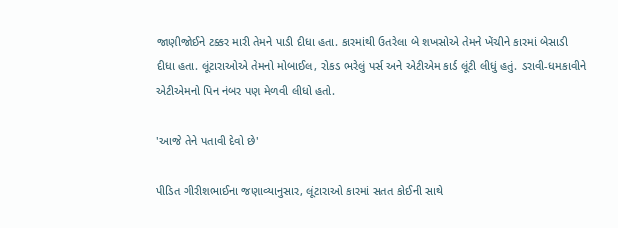જાણીજોઈને ટક્કર મારી તેમને પાડી દીધા હતા. કારમાંથી ઉતરેલા બે શખસોએ તેમને ખેંચીને કારમાં બેસાડી દીધા હતા. લૂંટારાઓએ તેમનો મોબાઈલ, રોકડ ભરેલું પર્સ અને એટીએમ કાર્ડ લૂંટી લીધું હતું. ડરાવી-ધમકાવીને એટીએમનો પિન નંબર પણ મેળવી લીધો હતો.

'આજે તેને પતાવી દેવો છે'

પીડિત ગીરીશભાઈના જણાવ્યાનુસાર, લૂંટારાઓ કારમાં સતત કોઈની સાથે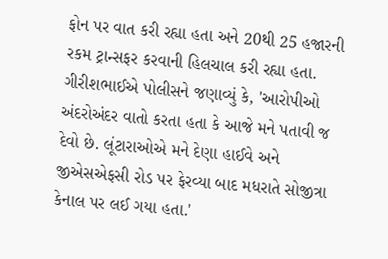ફોન પર વાત કરી રહ્યા હતા અને 20થી 25 હજારની રકમ ટ્રાન્સફર કરવાની હિલચાલ કરી રહ્યા હતા. ગીરીશભાઈએ પોલીસને જણાવ્યું કે, 'આરોપીઓ અંદરોઅંદર વાતો કરતા હતા કે આજે મને પતાવી જ દેવો છે. લૂંટારાઓએ મને દેણા હાઈવે અને જીએસએફસી રોડ પર ફેરવ્યા બાદ મધરાતે સોજીત્રા કેનાલ પર લઈ ગયા હતા.'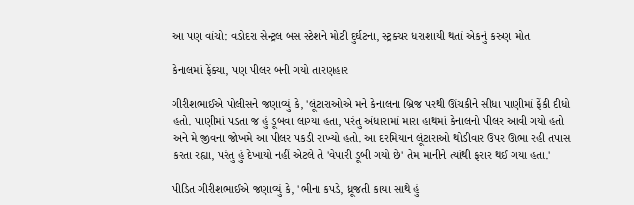આ પણ વાંચો: વડોદરા સેન્ટ્રલ બસ સ્ટેશને મોટી દુર્ઘટના, સ્ટ્રક્ચર ધરાશાયી થતાં એકનું કરુણ મોત

કેનાલમાં ફેંક્યા, પણ પીલર બની ગયો તારણહાર

ગીરીશભાઈએ પોલીસને જણાવ્યું કે, 'લૂંટારાઓએ મને કેનાલના બ્રિજ પરથી ઊંચકીને સીધા પાણીમાં ફેંકી દીધો હતો. પાણીમાં પડતા જ હું ડૂબવા લાગ્યા હતા, પરંતુ અંધારામાં મારા હાથમાં કેનાલનો પીલર આવી ગયો હતો અને મે જીવના જોખમે આ પીલર પકડી રાખ્યો હતો. આ દરમિયાન લૂંટારાઓ થોડીવાર ઉપર ઊભા રહી તપાસ કરતા રહ્યા, પરંતુ હું દેખાયો નહીં એટલે તે 'વેપારી ડૂબી ગયો છે' તેમ માનીને ત્યાંથી ફરાર થઈ ગયા હતા.'

પીડિત ગીરીશભાઈએ જણાવ્યું કે, 'ભીના કપડે, ધ્રૂજતી કાયા સાથે હું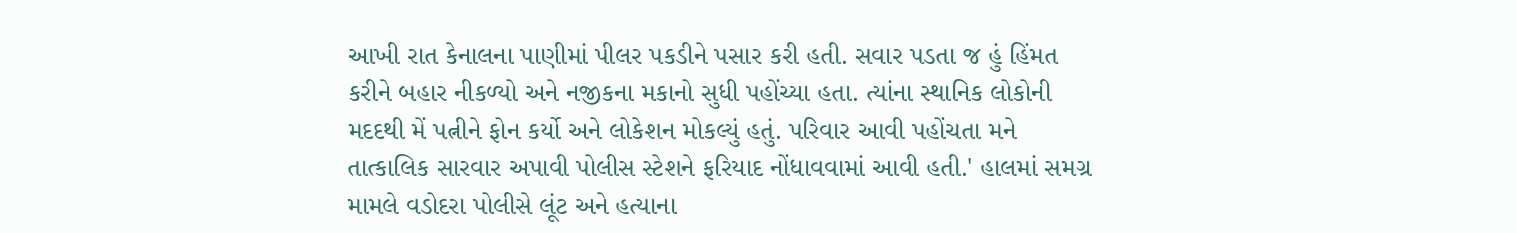આખી રાત કેનાલના પાણીમાં પીલર પકડીને પસાર કરી હતી. સવાર પડતા જ હું હિંમત કરીને બહાર નીકળ્યો અને નજીકના મકાનો સુધી પહોંચ્યા હતા. ત્યાંના સ્થાનિક લોકોની મદદથી મેં પત્નીને ફોન કર્યો અને લોકેશન મોકલ્યું હતું. પરિવાર આવી પહોંચતા મને તાત્કાલિક સારવાર અપાવી પોલીસ સ્ટેશને ફરિયાદ નોંધાવવામાં આવી હતી.' હાલમાં સમગ્ર મામલે વડોદરા પોલીસે લૂંટ અને હત્યાના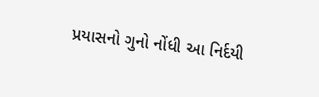પ્રયાસનો ગુનો નોંધી આ નિર્દયી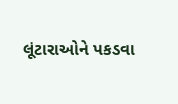લૂંટારાઓને પકડવા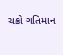ચક્રો ગતિમાન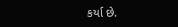કર્યા છે.